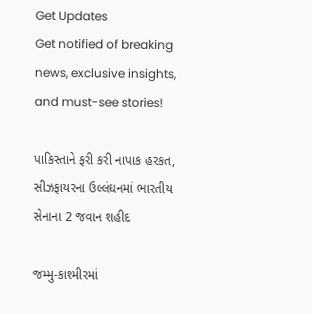Get Updates
Get notified of breaking news, exclusive insights, and must-see stories!

પાકિસ્તાને ફરી કરી નાપાક હરકત, સીઝફાયરના ઉલ્લંઘનમાં ભારતીય સેનાના 2 જવાન શહીદ

જમ્મુ-કાશ્મીરમાં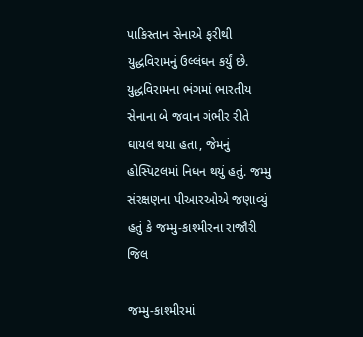પાકિસ્તાન સેનાએ ફરીથી યુદ્ધવિરામનું ઉલ્લંઘન કર્યું છે. યુદ્ધવિરામના ભંગમાં ભારતીય સેનાના બે જવાન ગંભીર રીતે ઘાયલ થયા હતા, જેમનું હોસ્પિટલમાં નિધન થયું હતું. જમ્મુ સંરક્ષણના પીઆરઓએ જણાવ્યું હતું કે જમ્મુ-કાશ્મીરના રાજૌરી જિલ

જમ્મુ-કાશ્મીરમાં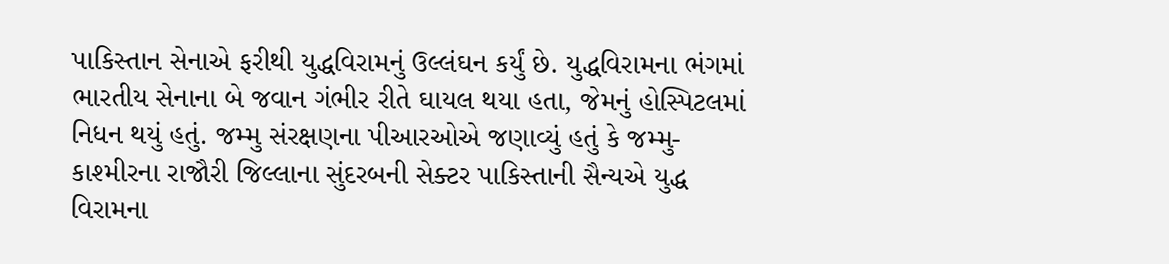પાકિસ્તાન સેનાએ ફરીથી યુદ્ધવિરામનું ઉલ્લંઘન કર્યું છે. યુદ્ધવિરામના ભંગમાં ભારતીય સેનાના બે જવાન ગંભીર રીતે ઘાયલ થયા હતા, જેમનું હોસ્પિટલમાં નિધન થયું હતું. જમ્મુ સંરક્ષણના પીઆરઓએ જણાવ્યું હતું કે જમ્મુ-કાશ્મીરના રાજૌરી જિલ્લાના સુંદરબની સેક્ટર પાકિસ્તાની સૈન્યએ યુદ્ધ વિરામના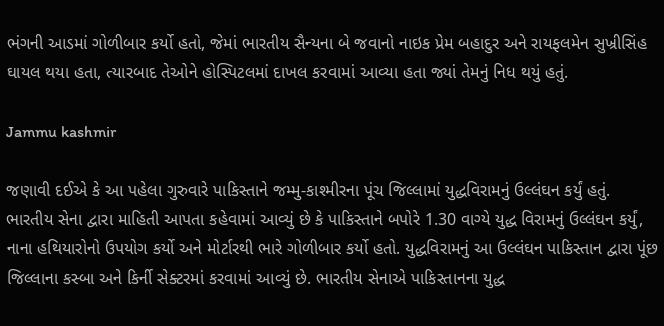ભંગની આડમાં ગોળીબાર કર્યો હતો, જેમાં ભારતીય સૈન્યના બે જવાનો નાઇક પ્રેમ બહાદુર અને રાયફલમેન સુખ્રીસિંહ ઘાયલ થયા હતા, ત્યારબાદ તેઓને હોસ્પિટલમાં દાખલ કરવામાં આવ્યા હતા જ્યાં તેમનું નિધ થયું હતું.

Jammu kashmir

જણાવી દઈએ કે આ પહેલા ગુરુવારે પાકિસ્તાને જમ્મુ-કાશ્મીરના પૂંચ જિલ્લામાં યુદ્ધવિરામનું ઉલ્લંઘન કર્યું હતું. ભારતીય સેના દ્વારા માહિતી આપતા કહેવામાં આવ્યું છે કે પાકિસ્તાને બપોરે 1.30 વાગ્યે યુદ્ધ વિરામનું ઉલ્લંઘન કર્યું, નાના હથિયારોનો ઉપયોગ કર્યો અને મોર્ટારથી ભારે ગોળીબાર કર્યો હતો. યુદ્ધવિરામનું આ ઉલ્લંઘન પાકિસ્તાન દ્વારા પૂંછ જિલ્લાના કસ્બા અને કિર્ની સેક્ટરમાં કરવામાં આવ્યું છે. ભારતીય સેનાએ પાકિસ્તાનના યુદ્ધ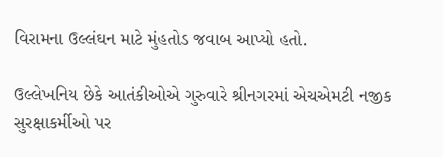વિરામના ઉલ્લંઘન માટે મુંહતોડ જવાબ આપ્યો હતો.

ઉલ્લેખનિય છેકે આતંકીઓએ ગુરુવારે શ્રીનગરમાં એચએમટી નજીક સુરક્ષાકર્મીઓ પર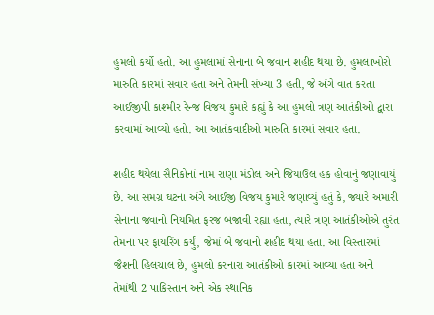હુમલો કર્યો હતો. આ હુમલામાં સેનાના બે જવાન શહીદ થયા છે. હુમલાખોરો મારુતિ કારમાં સવાર હતા અને તેમની સંખ્યા 3 હતી, જે અંગે વાત કરતા આઈજીપી કાશ્મીર રેન્જ વિજય કુમારે કહ્યું કે આ હુમલો ત્રણ આતંકીઓ દ્વારા કરવામાં આવ્યો હતો. આ આતંકવાદીઓ મારુતિ કારમાં સવાર હતા.

શહીદ થયેલા સૈનિકોનાં નામ રાણા મંડોલ અને જિયાઉલ હક હોવાનું જણાવાયું છે. આ સમગ્ર ઘટના અંગે આઈજી વિજય કુમારે જણાવ્યું હતું કે, જ્યારે અમારી સેનાના જવાનો નિયમિત ફરજ બજાવી રહ્યા હતા, ત્યારે ત્રણ આતંકીઓએ તુરંત તેમના પર ફાયરિંગ કર્યું, જેમાં બે જવાનો શહીદ થયા હતા. આ વિસ્તારમાં જૈશની હિલચાલ છે, હુમલો કરનારા આતંકીઓ કારમાં આવ્યા હતા અને તેમાંથી 2 પાકિસ્તાન અને એક સ્થાનિક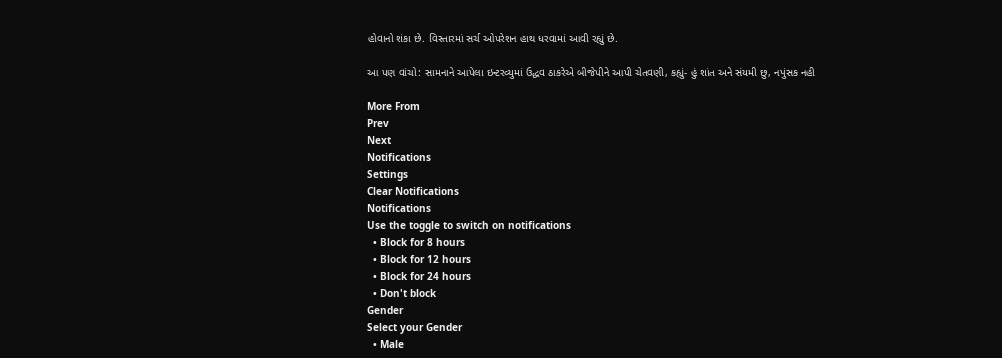હોવાનો શંકા છે. વિસ્તારમાં સર્ચ ઓપરેશન હાથ ધરવામાં આવી રહ્યું છે.

આ પણ વાંચો: સામનાને આપેલા ઇન્ટરવ્યુમાં ઉદ્ધવ ઠાકરેએ બીજેપીને આપી ચેતવણી, કહ્યું- હું શાંત અને સંયમી છુ, નપુંસક નહી

More From
Prev
Next
Notifications
Settings
Clear Notifications
Notifications
Use the toggle to switch on notifications
  • Block for 8 hours
  • Block for 12 hours
  • Block for 24 hours
  • Don't block
Gender
Select your Gender
  • Male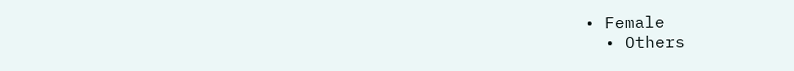• Female
  • Others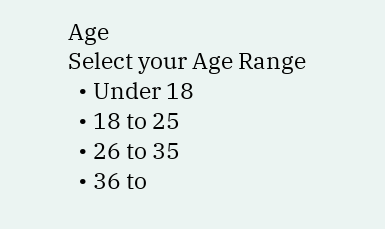Age
Select your Age Range
  • Under 18
  • 18 to 25
  • 26 to 35
  • 36 to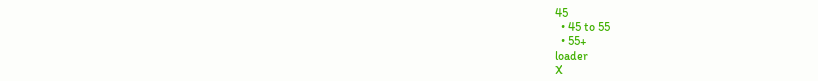45
  • 45 to 55
  • 55+
loader
X